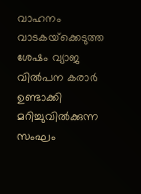വാഹനം വാടകയ്‌ക്കെടുത്ത ശേഷം വ്യാജ വില്‍പന കരാര്‍ ഉണ്ടാക്കി മറിച്ചുവില്‍ക്കുന്ന സംഘം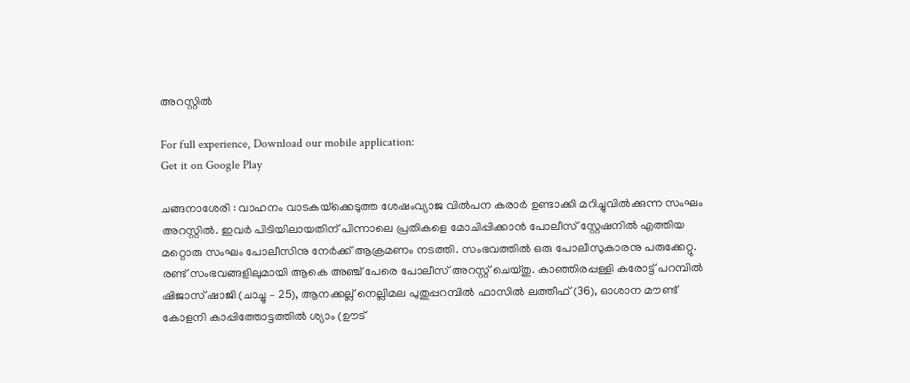അറസ്റ്റില്‍

For full experience, Download our mobile application:
Get it on Google Play

ചങ്ങനാശേരി : വാഹനം വാടകയ്‌ക്കെടുത്ത ശേഷംവ്യാജ വില്‍പന കരാര്‍ ഉണ്ടാക്കി മറിച്ചുവില്‍ക്കുന്ന സംഘം അറസ്റ്റില്‍. ഇവര്‍ പിടിയിലായതിന് പിന്നാലെ പ്രതികളെ മോചിപ്പിക്കാന്‍ പോലീസ് സ്റ്റേഷനില്‍ എത്തിയ മറ്റൊരു സംഘം പോലീസിനു നേര്‍ക്ക് ആക്രമണം നടത്തി. സംഭവത്തില്‍ ഒരു പോലീസുകാരനു പരുക്കേറ്റു. രണ്ട് സംഭവങ്ങളിലുമായി ആകെ അഞ്ച് പേരെ പോലീസ് അറസ്റ്റ് ചെയ്തു. കാഞ്ഞിരപ്പള്ളി കരോട്ട് പറമ്പില്‍ ഷിജാസ് ഷാജി (ചാച്ചു – 25), ആനക്കല്ല് നെല്ലിമല പുതുപ്പറമ്പില്‍ ഫാസില്‍ ലത്തീഫ് (36), ഓശാന മൗണ്ട് കോളനി കാപ്പിത്തോട്ടത്തില്‍ ശ്യാം (ഊട്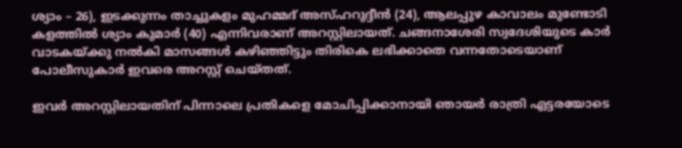ശ്യാം – 26), ഇടക്കുന്നം താച്ചുകളം മുഹമ്മദ് അസ്ഹറുദ്ദീന്‍ (24), ആലപ്പുഴ കാവാലം മുണ്ടോടി കളത്തില്‍ ശ്യാം കുമാര്‍ (40) എന്നിവരാണ് അറസ്റ്റിലായത്. ചങ്ങനാശേരി സ്വദേശിയുടെ കാര്‍ വാടകയ്ക്കു നല്‍കി മാസങ്ങള്‍ കഴിഞ്ഞിട്ടും തിരികെ ലഭിക്കാതെ വന്നതോടെയാണ് പോലീസുകാര്‍ ഇവരെ അറസ്റ്റ് ചെയ്തത്.

ഇവര്‍ അറസ്റ്റിലായതിന് പിന്നാലെ പ്രതികളെ മോചിപ്പിക്കാനായി ഞായര്‍ രാത്രി എട്ടരയോടെ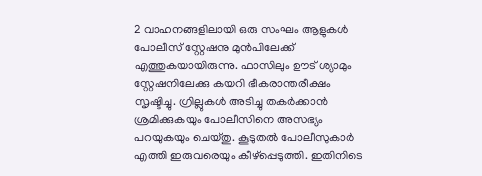2 വാഹനങ്ങളിലായി ഒരു സംഘം ആളുകള്‍ പോലീസ് സ്റ്റേഷനു മുന്‍പിലേക്ക് എത്തുകയായിരുന്നു. ഫാസിലും ഊട് ശ്യാമും സ്റ്റേഷനിലേക്കു കയറി ഭീകരാന്തരീക്ഷം സൃഷ്ടിച്ചു. ഗ്രില്ലുകള്‍ അടിച്ചു തകര്‍ക്കാന്‍ ശ്രമിക്കുകയും പോലീസിനെ അസഭ്യം പറയുകയും ചെയ്തു. കൂടുതല്‍ പോലീസുകാര്‍ എത്തി ഇരുവരെയും കീഴ്‌പ്പെടുത്തി. ഇതിനിടെ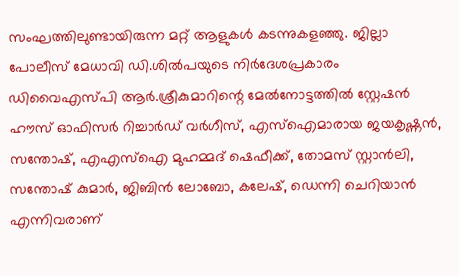സംഘത്തിലുണ്ടായിരുന്ന മറ്റ് ആളുകള്‍ കടന്നുകളഞ്ഞു. ജില്ലാ പോലീസ് മേധാവി ഡി.ശില്‍പയുടെ നിര്‍ദേശപ്രകാരം ഡിവൈഎസ്‌പി ആര്‍.ശ്രീകുമാറിന്റെ മേല്‍നോട്ടത്തില്‍ സ്റ്റേഷന്‍ ഹൗസ് ഓഫിസര്‍ റിച്ചാര്‍ഡ് വര്‍ഗീസ്, എസ്‌ഐമാരായ ജയകൃഷ്ണന്‍, സന്തോഷ്, എഎസ്‌ഐ മുഹമ്മദ് ഷെഫീക്ക്, തോമസ് സ്റ്റാന്‍ലി, സന്തോഷ് കുമാര്‍, ജിബിന്‍ ലോബോ, കലേഷ്, ഡെന്നി ചെറിയാന്‍ എന്നിവരാണ്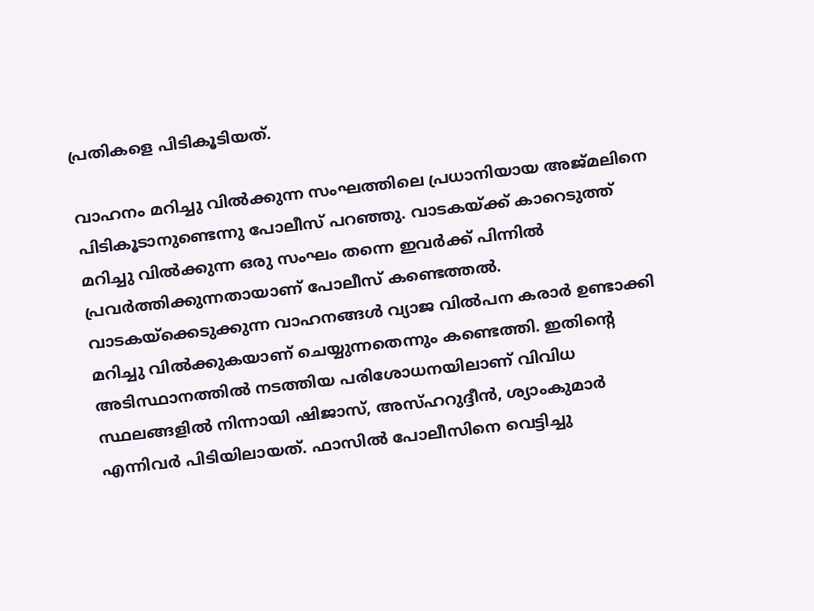പ്രതികളെ പിടികൂടിയത്.

വാഹനം മറിച്ചു വില്‍ക്കുന്ന സംഘത്തിലെ പ്രധാനിയായ അജ്മലിനെ പിടികൂടാനുണ്ടെന്നു പോലീസ് പറഞ്ഞു. വാടകയ്ക്ക് കാറെടുത്ത് മറിച്ചു വില്‍ക്കുന്ന ഒരു സംഘം തന്നെ ഇവര്‍ക്ക് പിന്നില്‍ പ്രവര്‍ത്തിക്കുന്നതായാണ് പോലീസ് കണ്ടെത്തല്‍. വാടകയ്‌ക്കെടുക്കുന്ന വാഹനങ്ങള്‍ വ്യാജ വില്‍പന കരാര്‍ ഉണ്ടാക്കി മറിച്ചു വില്‍ക്കുകയാണ് ചെയ്യുന്നതെന്നും കണ്ടെത്തി. ഇതിന്റെ അടിസ്ഥാനത്തില്‍ നടത്തിയ പരിശോധനയിലാണ് വിവിധ സ്ഥലങ്ങളില്‍ നിന്നായി ഷിജാസ്, അസ്ഹറുദ്ദീന്‍, ശ്യാംകുമാര്‍ എന്നിവര്‍ പിടിയിലായത്. ഫാസില്‍ പോലീസിനെ വെട്ടിച്ചു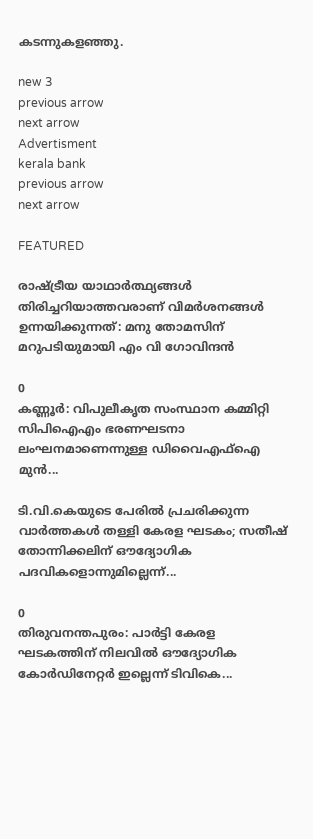കടന്നുകളഞ്ഞു.

new 3
previous arrow
next arrow
Advertisment
kerala bank
previous arrow
next arrow

FEATURED

രാഷ്ട്രീയ യാഥാർത്ഥ്യങ്ങൾ തിരിച്ചറിയാത്തവരാണ് വിമർശനങ്ങൾ ഉന്നയിക്കുന്നത്: മനു തോമസിന് മറുപടിയുമായി എം വി ഗോവിന്ദൻ

0
കണ്ണൂര്‍: വിപുലീകൃത സംസ്ഥാന കമ്മിറ്റി സിപിഐഎം ഭരണഘടനാ ലംഘനമാണെന്നുള്ള ഡിവൈഎഫ്‌ഐ മുന്‍...

ടി.വി.കെയുടെ പേരിൽ പ്രചരിക്കുന്ന വാർത്തകൾ തള്ളി കേരള ഘടകം; സതീഷ് തോന്നിക്കലിന് ഔദ്യോഗിക പദവികളൊന്നുമില്ലെന്ന്...

0
തിരുവനന്തപുരം: പാർട്ടി കേരള ഘടകത്തിന് നിലവിൽ ഔദ്യോഗിക കോർഡിനേറ്റർ ഇല്ലെന്ന് ടിവികെ...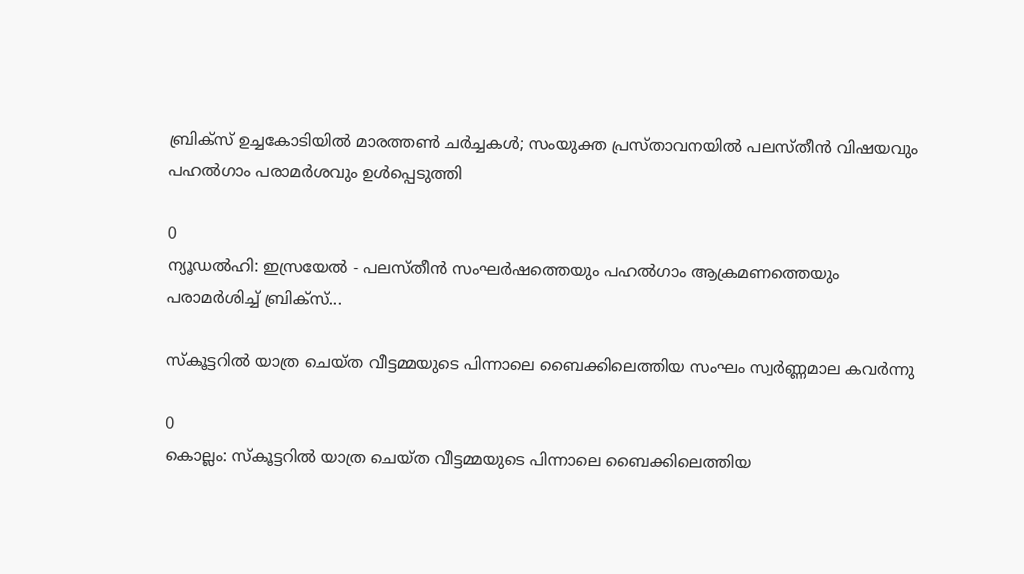ബ്രിക്സ് ഉച്ചകോടിയിൽ മാരത്തൺ ചർച്ചകൾ; സംയുക്ത പ്രസ്താവനയിൽ പലസ്തീൻ വിഷയവും പഹൽഗാം പരാമർശവും ഉൾപ്പെടുത്തി

0
ന്യൂഡല്‍ഹി: ഇസ്രയേല്‍ - പലസ്തീന്‍ സംഘര്‍ഷത്തെയും പഹല്‍ഗാം ആക്രമണത്തെയും പരാമര്‍ശിച്ച് ബ്രിക്‌സ്...

സ്കൂട്ടറിൽ യാത്ര ചെയ്ത വീട്ടമ്മയുടെ പിന്നാലെ ബൈക്കിലെത്തിയ സംഘം സ്വർണ്ണമാല കവർന്നു

0
കൊല്ലം: സ്കൂട്ടറിൽ യാത്ര ചെയ്ത വീട്ടമ്മയുടെ പിന്നാലെ ബൈക്കിലെത്തിയ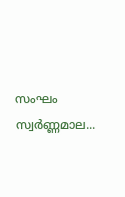സംഘം സ്വർണ്ണമാല...